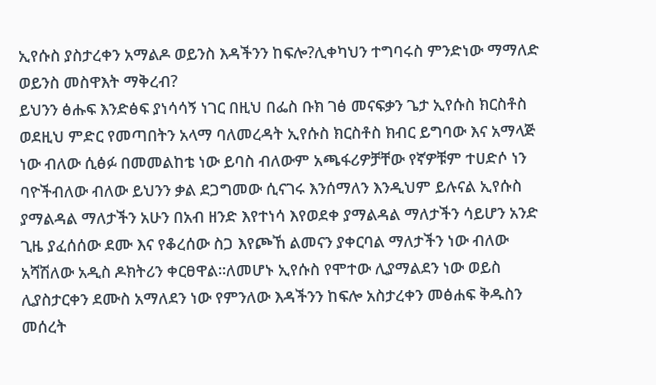ኢየሱስ ያስታረቀን አማልዶ ወይንስ እዳችንን ከፍሎ?ሊቀካህን ተግባሩስ ምንድነው ማማለድ ወይንስ መስዋእት ማቅረብ?
ይህንን ፅሑፍ እንድፅፍ ያነሳሳኝ ነገር በዚህ በፌስ ቡክ ገፅ መናፍቃን ጌታ ኢየሱስ ክርስቶስ ወደዚህ ምድር የመጣበትን አላማ ባለመረዳት ኢየሱስ ክርስቶስ ክብር ይግባው እና አማላጅ ነው ብለው ሲፅፉ በመመልከቴ ነው ይባስ ብለውም አጫፋሪዎቻቸው የኛዎቹም ተሀድሶ ነን ባዮችብለው ብለው ይህንን ቃል ደጋግመው ሲናገሩ እንሰማለን እንዲህም ይሉናል ኢየሱስ ያማልዳል ማለታችን አሁን በአብ ዘንድ እየተነሳ እየወደቀ ያማልዳል ማለታችን ሳይሆን አንድ ጊዜ ያፈሰሰው ደሙ እና የቆረሰው ስጋ እየጮኸ ልመናን ያቀርባል ማለታችን ነው ብለው አሻሽለው አዲስ ዶክትሪን ቀርፀዋል፡፡ለመሆኑ ኢየሱስ የሞተው ሊያማልደን ነው ወይስ ሊያስታርቀን ደሙስ አማለደን ነው የምንለው እዳችንን ከፍሎ አስታረቀን መፅሐፍ ቅዱስን መሰረት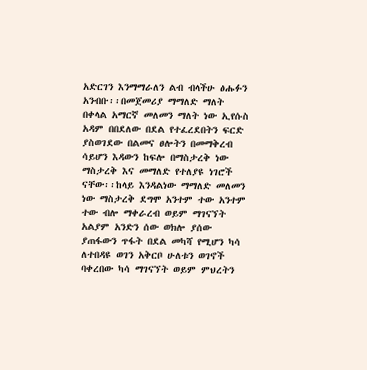አድርገን እንማማራለን ልብ ብላችሁ ፅሑፉን አንብቡ፡፡በመጀመሪያ ማማለድ ማለት በቀላል አማርኛ መለመን ማለት ነው ኢየሱስ አዳም በበደለው በደል የተፈረደበትን ፍርድ ያስወገደው በልመና ፀሎትን በመማቅረብ ሳይሆን እዳውን ከፍሎ በማስታረቅ ነው ማስታረቅ እና መማለድ የተለያዩ ነገሮች ናቸው፡፡ከላይ እንዳልነው ማማለድ መለመን ነው ማስታረቅ ደግሞ አንተም ተው አንተም ተው ብሎ ማቀራረብ ወይም ማገናኘት አልያም አንድን ሰው ወክሎ ያሰው ያጠፋውን ጥፋት በደል መካሻ የሚሆን ካሳ ለተበዳዩ ወገን አቅርቦ ሁለቱን ወገኖች ባቀረበው ካሳ ማገናኘት ወይም ምህረትን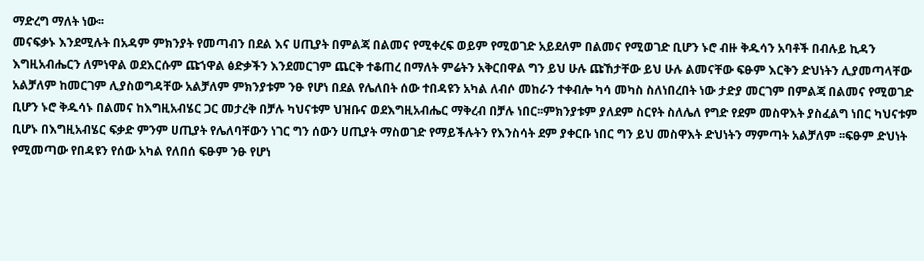ማድረግ ማለት ነው፡፡
መናፍቃኑ እንደሚሉት በአዳም ምክንያት የመጣብን በደል እና ሀጢያት በምልጃ በልመና የሚቀረፍ ወይም የሚወገድ አይደለም በልመና የሚወገድ ቢሆን ኑሮ ብዙ ቅዱሳን አባቶች በብሉይ ኪዳን እግዚአብሔርን ለምነዋል ወደእርሱም ጩኀዋል ፅድቃችን እንደመርገም ጨርቅ ተቆጠረ በማለት ምሬትን አቅርበዋል ግን ይህ ሁሉ ጩኸታቸው ይህ ሁሉ ልመናቸው ፍፁም እርቅን ድህነትን ሊያመጣላቸው አልቻለም ከመርገም ሊያስወግዳቸው አልቻለም ምክንያቱም ንፁ የሆነ በደል የሌለበት ሰው ተበዳዩን አካል ለብሶ መከራን ተቀብሎ ካሳ መካስ ስለነበረበት ነው ታድያ መርገም በምልጃ በልመና የሚወገድ ቢሆን ኑሮ ቅዱሳኑ በልመና ከእግዚአብሄር ጋር መታረቅ በቻሉ ካህናቱም ህዝቡና ወደእግዚአብሔር ማቅረብ በቻሉ ነበር፡፡ምክንያቱም ያለደም ስርየት ስለሌለ የግድ የደም መስዋእት ያስፈልግ ነበር ካህናቱም ቢሆኑ በእግዚአብሄር ፍቃድ ምንም ሀጢያት የሌለባቸውን ነገር ግን ሰውን ሀጢያት ማስወገድ የማይችሉትን የእንስሳት ደም ያቀርቡ ነበር ግን ይህ መስዋእት ድህነትን ማምጣት አልቻለም ፡፡ፍፁም ድህነት የሚመጣው የበዳዩን የሰው አካል የለበሰ ፍፁም ንፁ የሆነ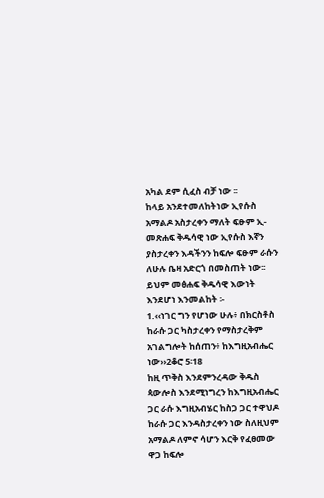አካል ደም ሲፈስ ብቻ ነው ፡፡
ከላይ አንደተመለከትነው ኢየሱስ አማልዶ አስታረቀን ማለት ፍፁም ኢ-መጽሐፍ ቅዱሳዊ ነው ኢየሱስ እኛን ያስታረቀን እዳችንን ከፍሎ ፍፁም ራሱን ለሁሉ ቤዛ አድርጎ በመስጠት ነው፡፡ ይህም መፅሐፍ ቅዱሳዊ እውነት እንደሆነ እንመልከት ፡-
1.‹‹ነገር ግን የሆነው ሁሉ፥ በክርስቶስ ከራሱ ጋር ካስታረቀን የማስታረቅም አገልግሎት ከሰጠን፥ ከእግዚአብሔር ነው››2ቆሮ 5፡18
ከዚ ጥቅስ እንደምንረዳው ቅዱስ ጳውሎስ እንደሚነግረን ከእግዚአብሔር ጋር ራሱ እግዚአብሄር ከስጋ ጋር ተዋህዶ ከራሱ ጋር እንዳስታረቀን ነው ስለዚህም አማልዶ ለምኖ ሳሆን እርቅ የፈፀመው ዋጋ ከፍሎ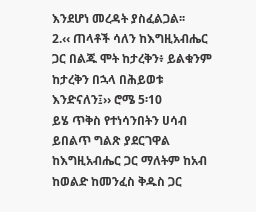እንደሆነ መረዳት ያስፈልጋል፡፡
2.‹‹ ጠላቶች ሳለን ከእግዚአብሔር ጋር በልጁ ሞት ከታረቅን፥ ይልቁንም ከታረቅን በኋላ በሕይወቱ እንድናለን፤›› ሮሜ 5፡10
ይሄ ጥቅስ የተነሳንበትን ሀሳብ ይበልጥ ግልጽ ያደርገዋል ከእግዚአብሔር ጋር ማለትም ከአብ ከወልድ ከመንፈስ ቅዱስ ጋር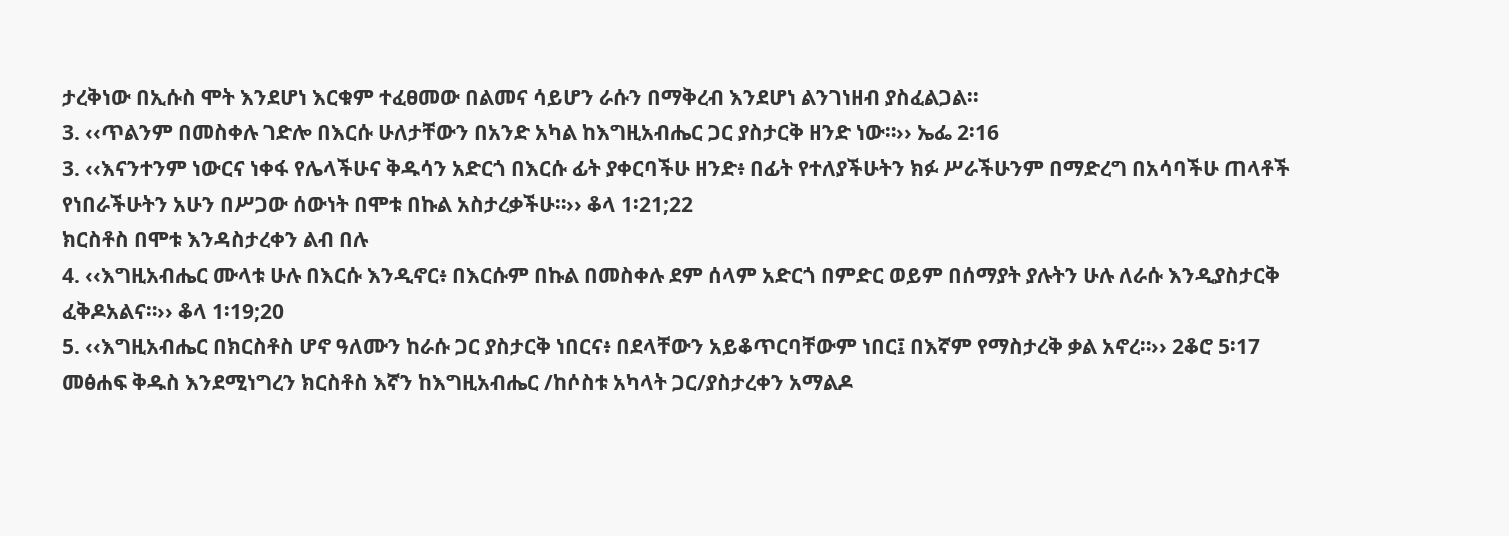ታረቅነው በኢሱስ ሞት እንደሆነ እርቁም ተፈፀመው በልመና ሳይሆን ራሱን በማቅረብ እንደሆነ ልንገነዘብ ያስፈልጋል፡፡
3. ‹‹ጥልንም በመስቀሉ ገድሎ በእርሱ ሁለታቸውን በአንድ አካል ከእግዚአብሔር ጋር ያስታርቅ ዘንድ ነው።›› ኤፌ 2፡16
3. ‹‹እናንተንም ነውርና ነቀፋ የሌላችሁና ቅዱሳን አድርጎ በእርሱ ፊት ያቀርባችሁ ዘንድ፥ በፊት የተለያችሁትን ክፉ ሥራችሁንም በማድረግ በአሳባችሁ ጠላቶች የነበራችሁትን አሁን በሥጋው ሰውነት በሞቱ በኩል አስታረቃችሁ።›› ቆላ 1፡21;22
ክርስቶስ በሞቱ እንዳስታረቀን ልብ በሉ
4. ‹‹እግዚአብሔር ሙላቱ ሁሉ በእርሱ እንዲኖር፥ በእርሱም በኩል በመስቀሉ ደም ሰላም አድርጎ በምድር ወይም በሰማያት ያሉትን ሁሉ ለራሱ እንዲያስታርቅ ፈቅዶአልና።›› ቆላ 1፡19;20
5. ‹‹እግዚአብሔር በክርስቶስ ሆኖ ዓለሙን ከራሱ ጋር ያስታርቅ ነበርና፥ በደላቸውን አይቆጥርባቸውም ነበር፤ በእኛም የማስታረቅ ቃል አኖረ።›› 2ቆሮ 5፡17
መፅሐፍ ቅዱስ እንደሚነግረን ክርስቶስ እኛን ከእግዚአብሔር /ከሶስቱ አካላት ጋር/ያስታረቀን አማልዶ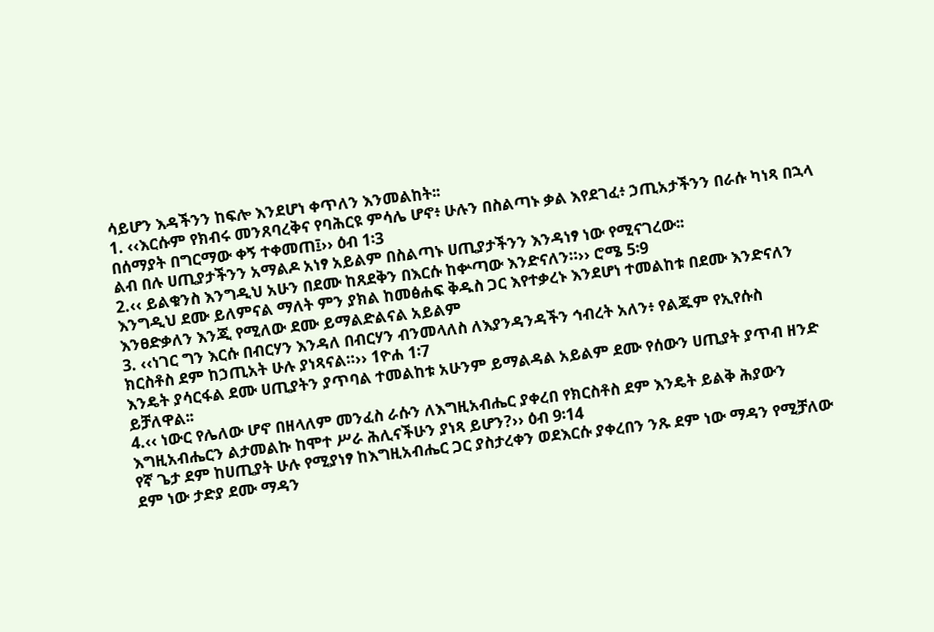ሳይሆን እዳችንን ከፍሎ እንደሆነ ቀጥለን እንመልከት፡፡
1. ‹‹እርሱም የክብሩ መንጸባረቅና የባሕርዩ ምሳሌ ሆኖ፥ ሁሉን በስልጣኑ ቃል እየደገፈ፥ ኃጢአታችንን በራሱ ካነጻ በኋላ በሰማያት በግርማው ቀኝ ተቀመጠ፤›› ዕብ 1፡3
ልብ በሉ ሀጢያታችንን አማልዶ አነፃ አይልም በስልጣኑ ሀጢያታችንን እንዳነፃ ነው የሚናገረው፡፡
2.‹‹ ይልቁንስ እንግዲህ አሁን በደሙ ከጸደቅን በእርሱ ከቍጣው እንድናለን።›› ሮሜ 5፡9
እንግዲህ ደሙ ይለምናል ማለት ምን ያክል ከመፅሐፍ ቅዱስ ጋር እየተቃረኑ እንደሆነ ተመልከቱ በደሙ እንድናለን እንፀድቃለን እንጂ የሚለው ደሙ ይማልድልናል አይልም
3. ‹‹ነገር ግን እርሱ በብርሃን እንዳለ በብርሃን ብንመላለስ ለእያንዳንዳችን ኅብረት አለን፥ የልጁም የኢየሱስ
ክርስቶስ ደም ከኃጢአት ሁሉ ያነጻናል።›› 1ዮሐ 1፡7
እንዴት ያሳርፋል ደሙ ሀጢያትን ያጥባል ተመልከቱ አሁንም ይማልዳል አይልም ደሙ የሰውን ሀጢያት ያጥብ ዘንድ ይቻለዋል፡፡
4.‹‹ ነውር የሌለው ሆኖ በዘላለም መንፈስ ራሱን ለእግዚአብሔር ያቀረበ የክርስቶስ ደም እንዴት ይልቅ ሕያውን እግዚአብሔርን ልታመልኩ ከሞተ ሥራ ሕሊናችሁን ያነጻ ይሆን?›› ዕብ 9፡14
የኛ ጌታ ደም ከሀጢያት ሁሉ የሚያነፃ ከእግዚአብሔር ጋር ያስታረቀን ወደእርሱ ያቀረበን ንጹ ደም ነው ማዳን የሚቻለው ደም ነው ታድያ ደሙ ማዳን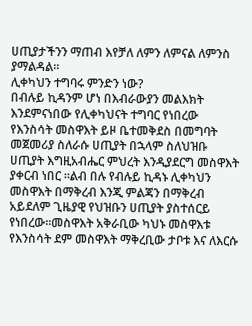ሀጢያታችንን ማጠብ እየቻለ ለምን ለምናል ለምንስ ያማልዳል፡፡
ሊቀካህን ተግባሩ ምንድን ነው?
በብሉይ ኪዳንም ሆነ በእብራውያን መልእክት እንደምናነበው የሊቀካህናት ተግባር የነበረው የእንስሳት መስዋእት ይዞ ቤተመቅደስ በመግባት መጀመሪያ ስለራሱ ሀጢያት በኋላም ስለህዝቡ ሀጢያት እግዚአብሔር ምህረት እንዲያደርግ መስዋእት ያቀርብ ነበር ፡፡ልብ በሉ የብሉይ ኪዳኑ ሊቀካህን መስዋእት በማቅረብ እንጂ ምልጃን በማቅረብ አይደለም ጊዜያዊ የህዝቡን ሀጢያት ያስተሰርይ የነበረው፡፡መስዋእት አቅራቢው ካህኑ መስዋእቱ የእንስሳት ደም መስዋእት ማቅረቢው ታቦቱ እና ለእርሱ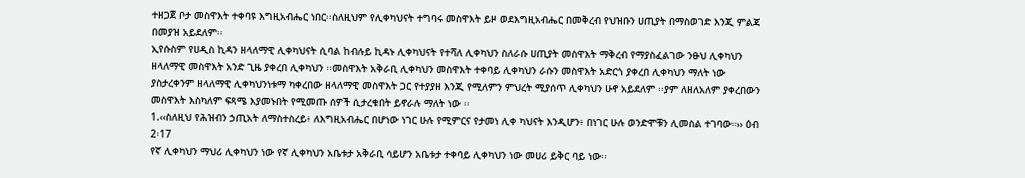ተዘጋጀ ቦታ መስዋእት ተቀባዩ እግዚአብሔር ነበር፡፡ስለዚህም የሊቀካህናት ተግባሩ መስዋእት ይዞ ወደእግዚአብሔር በመቅረብ የህዝቡን ሀጢያት በማስወገድ እንጂ ምልጃ በመያዝ አይደለም፡፡
ኢየሱስም የሀዲስ ኪዳን ዘላለማዊ ሊቀካህናት ሲባል ከብሉይ ኪዳኑ ሊቀካህናት የተሻለ ሊቀካህን ስለራሱ ሀጢያት መስዋእት ማቅረብ የማያስፈልገው ንፁህ ሊቀካህን ዘላለማዊ መስዋእት አንድ ጊዜ ያቀረበ ሊቀካህን ፡፡መስዋእት አቅራቢ ሊቀካህን መስዋእት ተቀባይ ሊቀካህን ራሱን መስዋእት አድርጎ ያቀረበ ሊቀካህን ማለት ነው ያስታረቀንም ዘላለማዊ ሊቀካህንነቱማ ካቀረበው ዘላለማዊ መስዋእት ጋር የተያያዘ እንጂ የሚለምን ምህረት ሚያሰጥ ሊቀካህን ሁኖ አይደለም ፡፡ያም ለዘለአለም ያቀረበውን መስዋእት እስካለም ፍጻሜ እያመኑበት የሚመጡ ሰዎች ሲታረቁበት ይኖራሉ ማለት ነው ፡፡
1.‹‹ስለዚህ የሕዝብን ኃጢአት ለማስተስረይ፥ ለእግዚአብሔር በሆነው ነገር ሁሉ የሚምርና የታመነ ሊቀ ካህናት እንዲሆን፥ በነገር ሁሉ ወንድሞቹን ሊመስል ተገባው።›› ዕብ 2፡17
የኛ ሊቀካህን ማህሪ ሊቀካህን ነው የኛ ሊቀካህን አቤቱታ አቅራቢ ሳይሆን አቤቱታ ተቀባይ ሊቀካህን ነው መሀሪ ይቅር ባይ ነው፡፡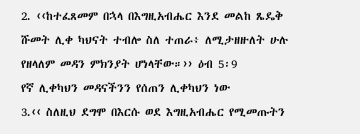2. ‹‹ከተፈጸመም በኋላ በእግዚአብሔር እንደ መልከ ጼዴቅ ሹመት ሊቀ ካህናት ተብሎ ስለ ተጠራ፥ ለሚታዘዙለት ሁሉ የዘላለም መዳን ምክንያት ሆነላቸው።›› ዕብ 5፡9
የኛ ሊቀካህን መዳናችንን የሰጠን ሊቀካህን ነው
3.‹‹ ስለዚህ ደግሞ በእርሱ ወደ እግዚአብሔር የሚመጡትን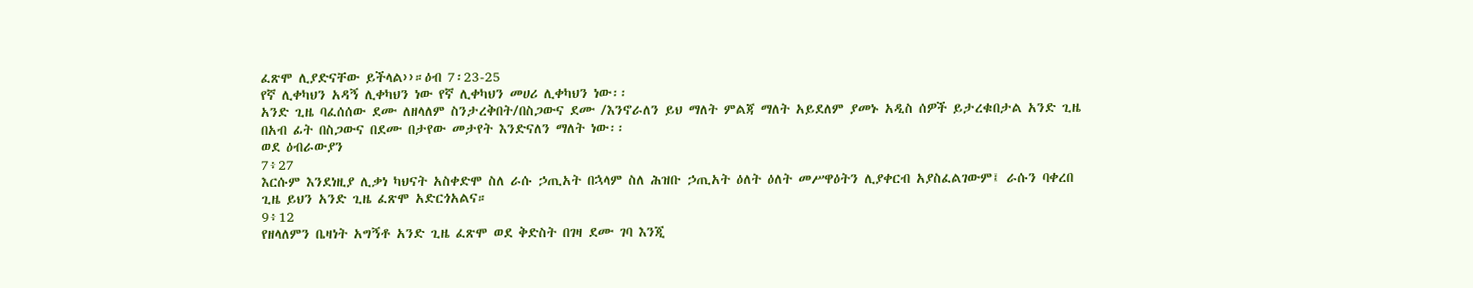ፈጽሞ ሊያድናቸው ይችላል››።ዕብ 7፡23-25
የኛ ሊቀካህን አዳኝ ሊቀካህን ነው የኛ ሊቀካህን መሀሪ ሊቀካህን ነው፡፡
አንድ ጊዜ ባፈሰሰው ደሙ ለዘላለም ስንታረቅበት/በስጋውና ደሙ /እንኖራለን ይህ ማለት ምልጃ ማለት አይደለም ያመኑ አዲስ ሰዎች ይታረቁበታል አንድ ጊዜ በአብ ፊት በስጋውና በደሙ በታየው መታየት እንድናለን ማለት ነው፡፡
ወደ ዕብራውያን
7፥27
እርሱም እንደነዚያ ሊቃነ ካህናት አስቀድሞ ስለ ራሱ ኃጢአት በኋላም ስለ ሕዝቡ ኃጢአት ዕለት ዕለት መሥዋዕትን ሊያቀርብ አያስፈልገውም፤ ራሱን ባቀረበ ጊዜ ይህን አንድ ጊዜ ፈጽሞ አድርጎአልና።
9፥12
የዘላለምን ቤዛነት አግኝቶ አንድ ጊዜ ፈጽሞ ወደ ቅድስት በገዛ ደሙ ገባ እንጂ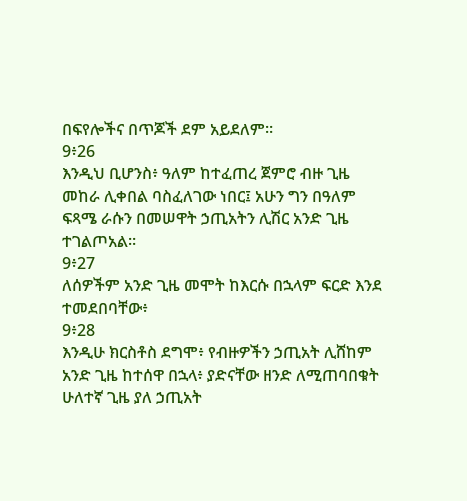በፍየሎችና በጥጆች ደም አይደለም።
9፥26
እንዲህ ቢሆንስ፥ ዓለም ከተፈጠረ ጀምሮ ብዙ ጊዜ መከራ ሊቀበል ባስፈለገው ነበር፤ አሁን ግን በዓለም ፍጻሜ ራሱን በመሠዋት ኃጢአትን ሊሽር አንድ ጊዜ ተገልጦአል።
9፥27
ለሰዎችም አንድ ጊዜ መሞት ከእርሱ በኋላም ፍርድ እንደ ተመደበባቸው፥
9፥28
እንዲሁ ክርስቶስ ደግሞ፥ የብዙዎችን ኃጢአት ሊሸከም አንድ ጊዜ ከተሰዋ በኋላ፥ ያድናቸው ዘንድ ለሚጠባበቁት ሁለተኛ ጊዜ ያለ ኃጢአት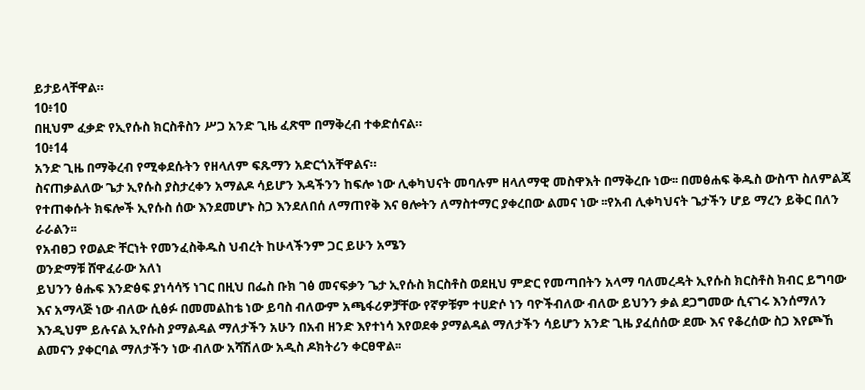ይታይላቸዋል።
10፥10
በዚህም ፈቃድ የኢየሱስ ክርስቶስን ሥጋ አንድ ጊዜ ፈጽሞ በማቅረብ ተቀድሰናል።
10፥14
አንድ ጊዜ በማቅረብ የሚቀደሱትን የዘላለም ፍጹማን አድርጎአቸዋልና።
ስናጠቃልለው ጌታ ኢየሱስ ያስታረቀን አማልዶ ሳይሆን እዳችንን ከፍሎ ነው ሊቀካህናት መባሉም ዘላለማዊ መስዋእት በማቅረቡ ነው፡፡ በመፅሐፍ ቅዱስ ውስጥ ስለምልጃ የተጠቀሱት ክፍሎች ኢየሱስ ሰው እንደመሆኑ ስጋ እንደለበሰ ለማጠየቅ እና ፀሎትን ለማስተማር ያቀረበው ልመና ነው ፡፡የአብ ሊቀካህናት ጌታችን ሆይ ማረን ይቅር በለን ራራልን፡፡
የአብፀጋ የወልድ ቸርነት የመንፈስቅዱስ ህብረት ከሁላችንም ጋር ይሁን አሜን
ወንድማቹ ሸዋፈራው አለነ
ይህንን ፅሑፍ እንድፅፍ ያነሳሳኝ ነገር በዚህ በፌስ ቡክ ገፅ መናፍቃን ጌታ ኢየሱስ ክርስቶስ ወደዚህ ምድር የመጣበትን አላማ ባለመረዳት ኢየሱስ ክርስቶስ ክብር ይግባው እና አማላጅ ነው ብለው ሲፅፉ በመመልከቴ ነው ይባስ ብለውም አጫፋሪዎቻቸው የኛዎቹም ተሀድሶ ነን ባዮችብለው ብለው ይህንን ቃል ደጋግመው ሲናገሩ እንሰማለን እንዲህም ይሉናል ኢየሱስ ያማልዳል ማለታችን አሁን በአብ ዘንድ እየተነሳ እየወደቀ ያማልዳል ማለታችን ሳይሆን አንድ ጊዜ ያፈሰሰው ደሙ እና የቆረሰው ስጋ እየጮኸ ልመናን ያቀርባል ማለታችን ነው ብለው አሻሽለው አዲስ ዶክትሪን ቀርፀዋል፡፡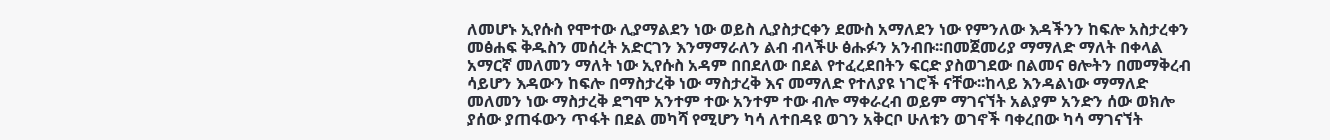ለመሆኑ ኢየሱስ የሞተው ሊያማልደን ነው ወይስ ሊያስታርቀን ደሙስ አማለደን ነው የምንለው እዳችንን ከፍሎ አስታረቀን መፅሐፍ ቅዱስን መሰረት አድርገን እንማማራለን ልብ ብላችሁ ፅሑፉን አንብቡ፡፡በመጀመሪያ ማማለድ ማለት በቀላል አማርኛ መለመን ማለት ነው ኢየሱስ አዳም በበደለው በደል የተፈረደበትን ፍርድ ያስወገደው በልመና ፀሎትን በመማቅረብ ሳይሆን እዳውን ከፍሎ በማስታረቅ ነው ማስታረቅ እና መማለድ የተለያዩ ነገሮች ናቸው፡፡ከላይ እንዳልነው ማማለድ መለመን ነው ማስታረቅ ደግሞ አንተም ተው አንተም ተው ብሎ ማቀራረብ ወይም ማገናኘት አልያም አንድን ሰው ወክሎ ያሰው ያጠፋውን ጥፋት በደል መካሻ የሚሆን ካሳ ለተበዳዩ ወገን አቅርቦ ሁለቱን ወገኖች ባቀረበው ካሳ ማገናኘት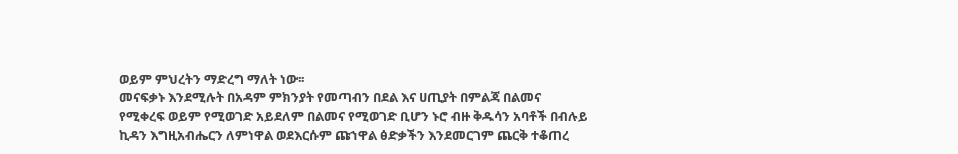ወይም ምህረትን ማድረግ ማለት ነው፡፡
መናፍቃኑ እንደሚሉት በአዳም ምክንያት የመጣብን በደል እና ሀጢያት በምልጃ በልመና የሚቀረፍ ወይም የሚወገድ አይደለም በልመና የሚወገድ ቢሆን ኑሮ ብዙ ቅዱሳን አባቶች በብሉይ ኪዳን እግዚአብሔርን ለምነዋል ወደእርሱም ጩኀዋል ፅድቃችን እንደመርገም ጨርቅ ተቆጠረ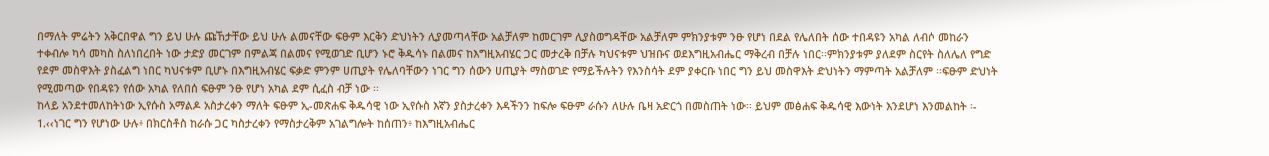በማለት ምሬትን አቅርበዋል ግን ይህ ሁሉ ጩኸታቸው ይህ ሁሉ ልመናቸው ፍፁም እርቅን ድህነትን ሊያመጣላቸው አልቻለም ከመርገም ሊያስወግዳቸው አልቻለም ምክንያቱም ንፁ የሆነ በደል የሌለበት ሰው ተበዳዩን አካል ለብሶ መከራን ተቀብሎ ካሳ መካስ ስለነበረበት ነው ታድያ መርገም በምልጃ በልመና የሚወገድ ቢሆን ኑሮ ቅዱሳኑ በልመና ከእግዚአብሄር ጋር መታረቅ በቻሉ ካህናቱም ህዝቡና ወደእግዚአብሔር ማቅረብ በቻሉ ነበር፡፡ምክንያቱም ያለደም ስርየት ስለሌለ የግድ የደም መስዋእት ያስፈልግ ነበር ካህናቱም ቢሆኑ በእግዚአብሄር ፍቃድ ምንም ሀጢያት የሌለባቸውን ነገር ግን ሰውን ሀጢያት ማስወገድ የማይችሉትን የእንስሳት ደም ያቀርቡ ነበር ግን ይህ መስዋእት ድህነትን ማምጣት አልቻለም ፡፡ፍፁም ድህነት የሚመጣው የበዳዩን የሰው አካል የለበሰ ፍፁም ንፁ የሆነ አካል ደም ሲፈስ ብቻ ነው ፡፡
ከላይ አንደተመለከትነው ኢየሱስ አማልዶ አስታረቀን ማለት ፍፁም ኢ-መጽሐፍ ቅዱሳዊ ነው ኢየሱስ እኛን ያስታረቀን እዳችንን ከፍሎ ፍፁም ራሱን ለሁሉ ቤዛ አድርጎ በመስጠት ነው፡፡ ይህም መፅሐፍ ቅዱሳዊ እውነት እንደሆነ እንመልከት ፡-
1.‹‹ነገር ግን የሆነው ሁሉ፥ በክርስቶስ ከራሱ ጋር ካስታረቀን የማስታረቅም አገልግሎት ከሰጠን፥ ከእግዚአብሔር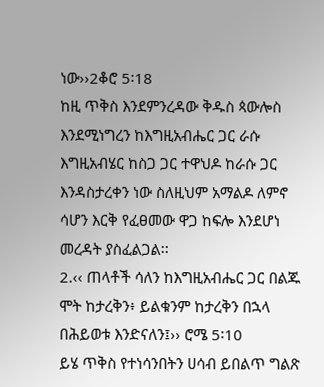ነው››2ቆሮ 5፡18
ከዚ ጥቅስ እንደምንረዳው ቅዱስ ጳውሎስ እንደሚነግረን ከእግዚአብሔር ጋር ራሱ እግዚአብሄር ከስጋ ጋር ተዋህዶ ከራሱ ጋር እንዳስታረቀን ነው ስለዚህም አማልዶ ለምኖ ሳሆን እርቅ የፈፀመው ዋጋ ከፍሎ እንደሆነ መረዳት ያስፈልጋል፡፡
2.‹‹ ጠላቶች ሳለን ከእግዚአብሔር ጋር በልጁ ሞት ከታረቅን፥ ይልቁንም ከታረቅን በኋላ በሕይወቱ እንድናለን፤›› ሮሜ 5፡10
ይሄ ጥቅስ የተነሳንበትን ሀሳብ ይበልጥ ግልጽ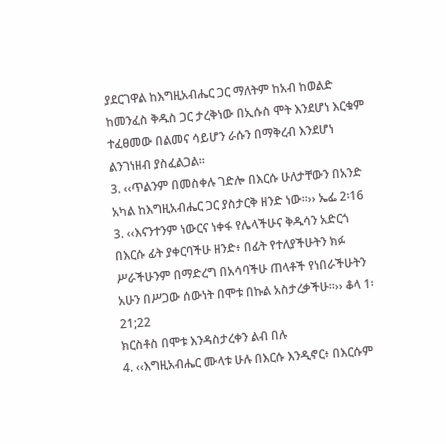ያደርገዋል ከእግዚአብሔር ጋር ማለትም ከአብ ከወልድ ከመንፈስ ቅዱስ ጋር ታረቅነው በኢሱስ ሞት እንደሆነ እርቁም ተፈፀመው በልመና ሳይሆን ራሱን በማቅረብ እንደሆነ ልንገነዘብ ያስፈልጋል፡፡
3. ‹‹ጥልንም በመስቀሉ ገድሎ በእርሱ ሁለታቸውን በአንድ አካል ከእግዚአብሔር ጋር ያስታርቅ ዘንድ ነው።›› ኤፌ 2፡16
3. ‹‹እናንተንም ነውርና ነቀፋ የሌላችሁና ቅዱሳን አድርጎ በእርሱ ፊት ያቀርባችሁ ዘንድ፥ በፊት የተለያችሁትን ክፉ ሥራችሁንም በማድረግ በአሳባችሁ ጠላቶች የነበራችሁትን አሁን በሥጋው ሰውነት በሞቱ በኩል አስታረቃችሁ።›› ቆላ 1፡21;22
ክርስቶስ በሞቱ እንዳስታረቀን ልብ በሉ
4. ‹‹እግዚአብሔር ሙላቱ ሁሉ በእርሱ እንዲኖር፥ በእርሱም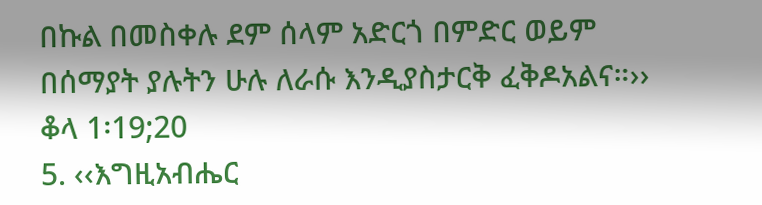በኩል በመስቀሉ ደም ሰላም አድርጎ በምድር ወይም በሰማያት ያሉትን ሁሉ ለራሱ እንዲያስታርቅ ፈቅዶአልና።›› ቆላ 1፡19;20
5. ‹‹እግዚአብሔር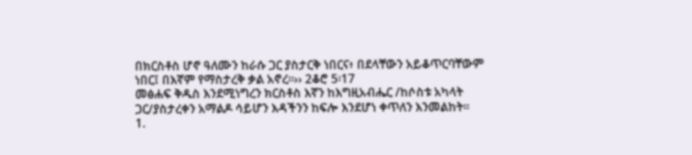በክርስቶስ ሆኖ ዓለሙን ከራሱ ጋር ያስታርቅ ነበርና፥ በደላቸውን አይቆጥርባቸውም ነበር፤ በእኛም የማስታረቅ ቃል አኖረ።›› 2ቆሮ 5፡17
መፅሐፍ ቅዱስ እንደሚነግረን ክርስቶስ እኛን ከእግዚአብሔር /ከሶስቱ አካላት ጋር/ያስታረቀን አማልዶ ሳይሆን እዳችንን ከፍሎ እንደሆነ ቀጥለን እንመልከት፡፡
1.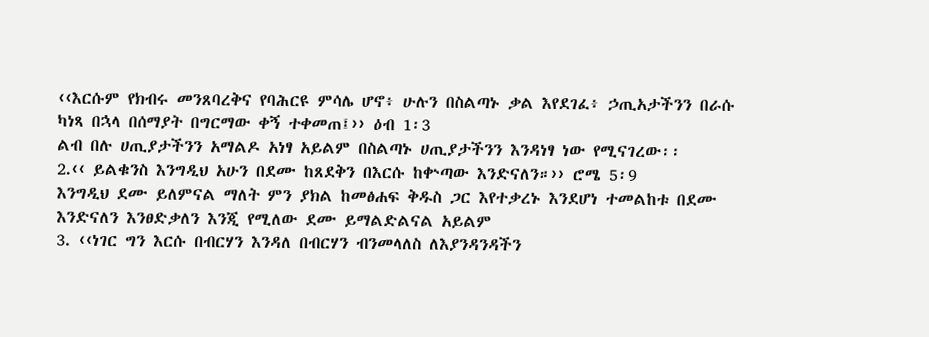‹‹እርሱም የክብሩ መንጸባረቅና የባሕርዩ ምሳሌ ሆኖ፥ ሁሉን በስልጣኑ ቃል እየደገፈ፥ ኃጢአታችንን በራሱ ካነጻ በኋላ በሰማያት በግርማው ቀኝ ተቀመጠ፤›› ዕብ 1፡3
ልብ በሉ ሀጢያታችንን አማልዶ አነፃ አይልም በስልጣኑ ሀጢያታችንን እንዳነፃ ነው የሚናገረው፡፡
2.‹‹ ይልቁንስ እንግዲህ አሁን በደሙ ከጸደቅን በእርሱ ከቍጣው እንድናለን።›› ሮሜ 5፡9
እንግዲህ ደሙ ይለምናል ማለት ምን ያክል ከመፅሐፍ ቅዱስ ጋር እየተቃረኑ እንደሆነ ተመልከቱ በደሙ እንድናለን እንፀድቃለን እንጂ የሚለው ደሙ ይማልድልናል አይልም
3. ‹‹ነገር ግን እርሱ በብርሃን እንዳለ በብርሃን ብንመላለስ ለእያንዳንዳችን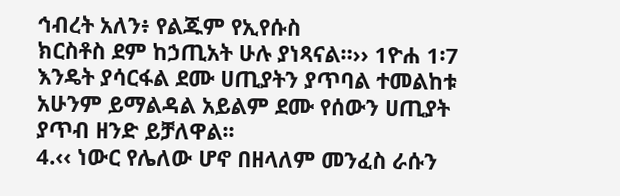ኅብረት አለን፥ የልጁም የኢየሱስ
ክርስቶስ ደም ከኃጢአት ሁሉ ያነጻናል።›› 1ዮሐ 1፡7
እንዴት ያሳርፋል ደሙ ሀጢያትን ያጥባል ተመልከቱ አሁንም ይማልዳል አይልም ደሙ የሰውን ሀጢያት ያጥብ ዘንድ ይቻለዋል፡፡
4.‹‹ ነውር የሌለው ሆኖ በዘላለም መንፈስ ራሱን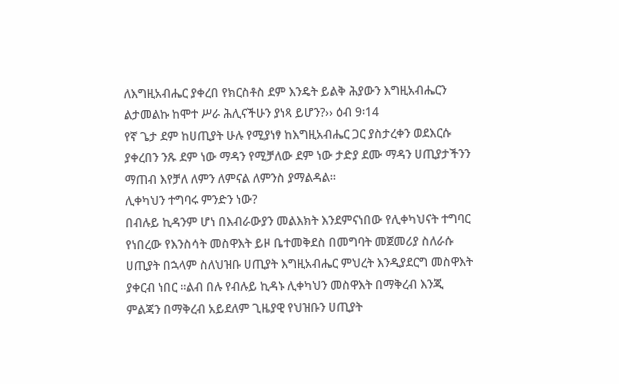ለእግዚአብሔር ያቀረበ የክርስቶስ ደም እንዴት ይልቅ ሕያውን እግዚአብሔርን ልታመልኩ ከሞተ ሥራ ሕሊናችሁን ያነጻ ይሆን?›› ዕብ 9፡14
የኛ ጌታ ደም ከሀጢያት ሁሉ የሚያነፃ ከእግዚአብሔር ጋር ያስታረቀን ወደእርሱ ያቀረበን ንጹ ደም ነው ማዳን የሚቻለው ደም ነው ታድያ ደሙ ማዳን ሀጢያታችንን ማጠብ እየቻለ ለምን ለምናል ለምንስ ያማልዳል፡፡
ሊቀካህን ተግባሩ ምንድን ነው?
በብሉይ ኪዳንም ሆነ በእብራውያን መልእክት እንደምናነበው የሊቀካህናት ተግባር የነበረው የእንስሳት መስዋእት ይዞ ቤተመቅደስ በመግባት መጀመሪያ ስለራሱ ሀጢያት በኋላም ስለህዝቡ ሀጢያት እግዚአብሔር ምህረት እንዲያደርግ መስዋእት ያቀርብ ነበር ፡፡ልብ በሉ የብሉይ ኪዳኑ ሊቀካህን መስዋእት በማቅረብ እንጂ ምልጃን በማቅረብ አይደለም ጊዜያዊ የህዝቡን ሀጢያት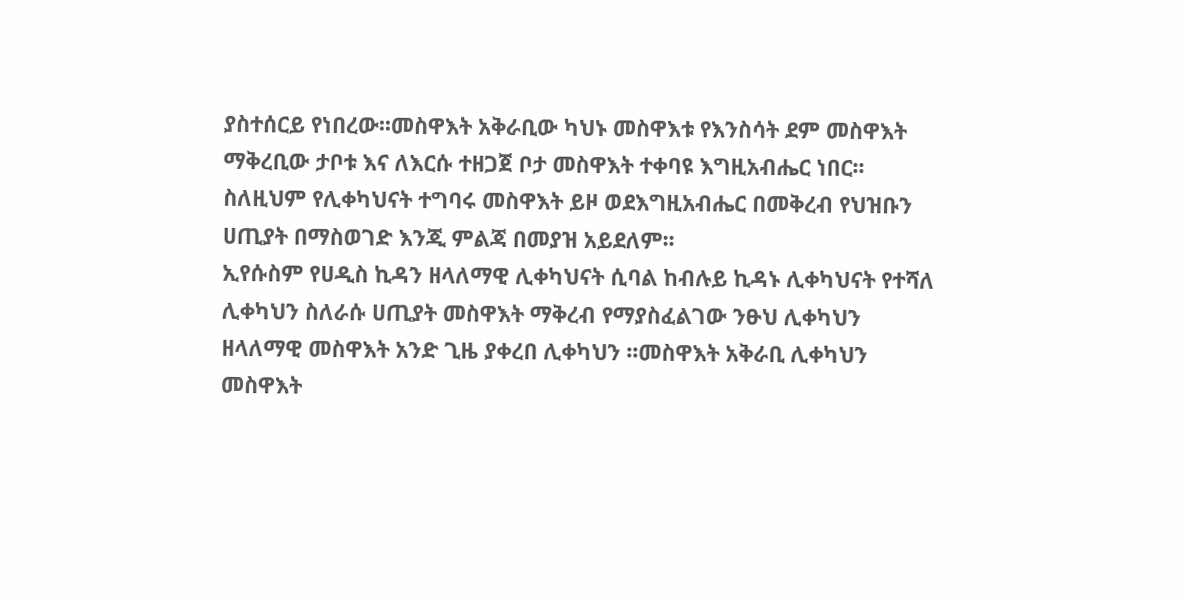ያስተሰርይ የነበረው፡፡መስዋእት አቅራቢው ካህኑ መስዋእቱ የእንስሳት ደም መስዋእት ማቅረቢው ታቦቱ እና ለእርሱ ተዘጋጀ ቦታ መስዋእት ተቀባዩ እግዚአብሔር ነበር፡፡ስለዚህም የሊቀካህናት ተግባሩ መስዋእት ይዞ ወደእግዚአብሔር በመቅረብ የህዝቡን ሀጢያት በማስወገድ እንጂ ምልጃ በመያዝ አይደለም፡፡
ኢየሱስም የሀዲስ ኪዳን ዘላለማዊ ሊቀካህናት ሲባል ከብሉይ ኪዳኑ ሊቀካህናት የተሻለ ሊቀካህን ስለራሱ ሀጢያት መስዋእት ማቅረብ የማያስፈልገው ንፁህ ሊቀካህን ዘላለማዊ መስዋእት አንድ ጊዜ ያቀረበ ሊቀካህን ፡፡መስዋእት አቅራቢ ሊቀካህን መስዋእት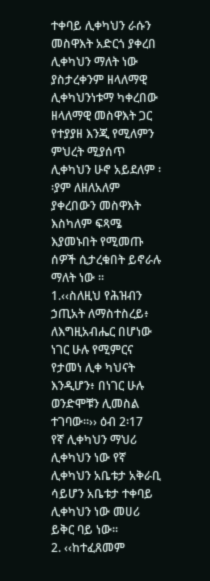ተቀባይ ሊቀካህን ራሱን መስዋእት አድርጎ ያቀረበ ሊቀካህን ማለት ነው ያስታረቀንም ዘላለማዊ ሊቀካህንነቱማ ካቀረበው ዘላለማዊ መስዋእት ጋር የተያያዘ እንጂ የሚለምን ምህረት ሚያሰጥ ሊቀካህን ሁኖ አይደለም ፡፡ያም ለዘለአለም ያቀረበውን መስዋእት እስካለም ፍጻሜ እያመኑበት የሚመጡ ሰዎች ሲታረቁበት ይኖራሉ ማለት ነው ፡፡
1.‹‹ስለዚህ የሕዝብን ኃጢአት ለማስተስረይ፥ ለእግዚአብሔር በሆነው ነገር ሁሉ የሚምርና የታመነ ሊቀ ካህናት እንዲሆን፥ በነገር ሁሉ ወንድሞቹን ሊመስል ተገባው።›› ዕብ 2፡17
የኛ ሊቀካህን ማህሪ ሊቀካህን ነው የኛ ሊቀካህን አቤቱታ አቅራቢ ሳይሆን አቤቱታ ተቀባይ ሊቀካህን ነው መሀሪ ይቅር ባይ ነው፡፡
2. ‹‹ከተፈጸመም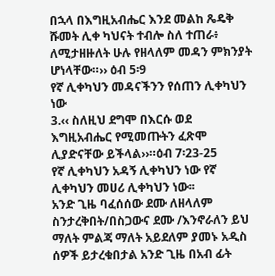በኋላ በእግዚአብሔር እንደ መልከ ጼዴቅ ሹመት ሊቀ ካህናት ተብሎ ስለ ተጠራ፥ ለሚታዘዙለት ሁሉ የዘላለም መዳን ምክንያት ሆነላቸው።›› ዕብ 5፡9
የኛ ሊቀካህን መዳናችንን የሰጠን ሊቀካህን ነው
3.‹‹ ስለዚህ ደግሞ በእርሱ ወደ እግዚአብሔር የሚመጡትን ፈጽሞ ሊያድናቸው ይችላል››።ዕብ 7፡23-25
የኛ ሊቀካህን አዳኝ ሊቀካህን ነው የኛ ሊቀካህን መሀሪ ሊቀካህን ነው፡፡
አንድ ጊዜ ባፈሰሰው ደሙ ለዘላለም ስንታረቅበት/በስጋውና ደሙ /እንኖራለን ይህ ማለት ምልጃ ማለት አይደለም ያመኑ አዲስ ሰዎች ይታረቁበታል አንድ ጊዜ በአብ ፊት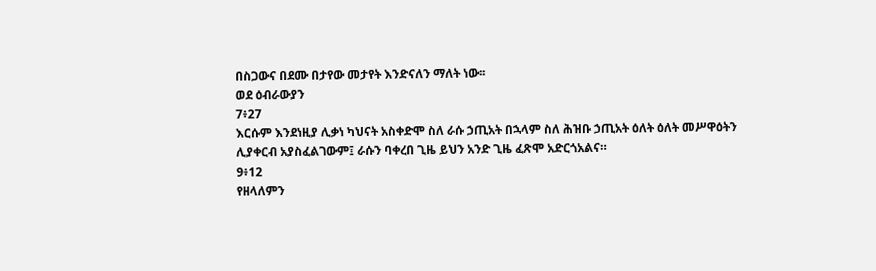በስጋውና በደሙ በታየው መታየት እንድናለን ማለት ነው፡፡
ወደ ዕብራውያን
7፥27
እርሱም እንደነዚያ ሊቃነ ካህናት አስቀድሞ ስለ ራሱ ኃጢአት በኋላም ስለ ሕዝቡ ኃጢአት ዕለት ዕለት መሥዋዕትን ሊያቀርብ አያስፈልገውም፤ ራሱን ባቀረበ ጊዜ ይህን አንድ ጊዜ ፈጽሞ አድርጎአልና።
9፥12
የዘላለምን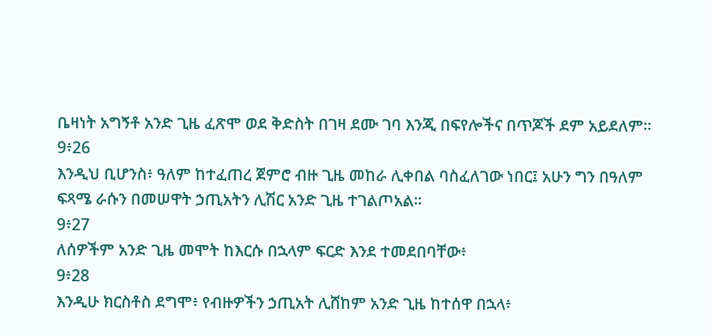ቤዛነት አግኝቶ አንድ ጊዜ ፈጽሞ ወደ ቅድስት በገዛ ደሙ ገባ እንጂ በፍየሎችና በጥጆች ደም አይደለም።
9፥26
እንዲህ ቢሆንስ፥ ዓለም ከተፈጠረ ጀምሮ ብዙ ጊዜ መከራ ሊቀበል ባስፈለገው ነበር፤ አሁን ግን በዓለም ፍጻሜ ራሱን በመሠዋት ኃጢአትን ሊሽር አንድ ጊዜ ተገልጦአል።
9፥27
ለሰዎችም አንድ ጊዜ መሞት ከእርሱ በኋላም ፍርድ እንደ ተመደበባቸው፥
9፥28
እንዲሁ ክርስቶስ ደግሞ፥ የብዙዎችን ኃጢአት ሊሸከም አንድ ጊዜ ከተሰዋ በኋላ፥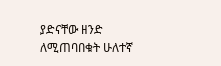ያድናቸው ዘንድ ለሚጠባበቁት ሁለተኛ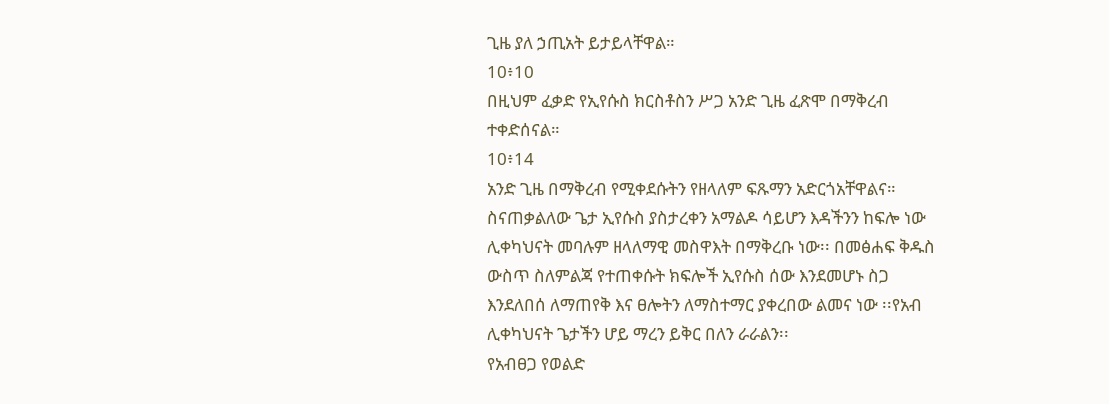ጊዜ ያለ ኃጢአት ይታይላቸዋል።
10፥10
በዚህም ፈቃድ የኢየሱስ ክርስቶስን ሥጋ አንድ ጊዜ ፈጽሞ በማቅረብ ተቀድሰናል።
10፥14
አንድ ጊዜ በማቅረብ የሚቀደሱትን የዘላለም ፍጹማን አድርጎአቸዋልና።
ስናጠቃልለው ጌታ ኢየሱስ ያስታረቀን አማልዶ ሳይሆን እዳችንን ከፍሎ ነው ሊቀካህናት መባሉም ዘላለማዊ መስዋእት በማቅረቡ ነው፡፡ በመፅሐፍ ቅዱስ ውስጥ ስለምልጃ የተጠቀሱት ክፍሎች ኢየሱስ ሰው እንደመሆኑ ስጋ እንደለበሰ ለማጠየቅ እና ፀሎትን ለማስተማር ያቀረበው ልመና ነው ፡፡የአብ ሊቀካህናት ጌታችን ሆይ ማረን ይቅር በለን ራራልን፡፡
የአብፀጋ የወልድ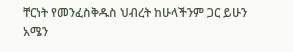ቸርነት የመንፈስቅዱስ ህብረት ከሁላችንም ጋር ይሁን አሜን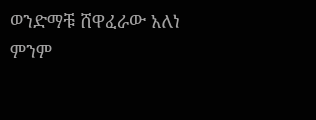ወንድማቹ ሸዋፈራው አለነ
ምንም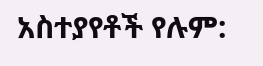አስተያየቶች የሉም: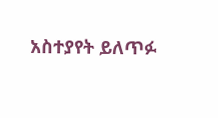አስተያየት ይለጥፉ